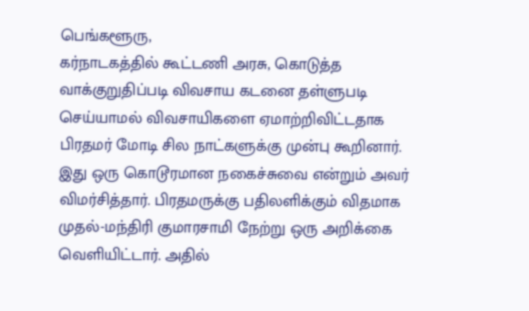பெங்களூரு,
கர்நாடகத்தில் கூட்டணி அரசு, கொடுத்த வாக்குறுதிப்படி விவசாய கடனை தள்ளுபடி செய்யாமல் விவசாயிகளை ஏமாற்றிவிட்டதாக பிரதமர் மோடி சில நாட்களுக்கு முன்பு கூறினார். இது ஒரு கொடூரமான நகைச்சுவை என்றும் அவர் விமர்சித்தார். பிரதமருக்கு பதிலளிக்கும் விதமாக முதல்-மந்திரி குமாரசாமி நேற்று ஒரு அறிக்கை வெளியிட்டார். அதில்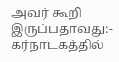அவர் கூறி இருப்பதாவது:-
கர்நாடகத்தில்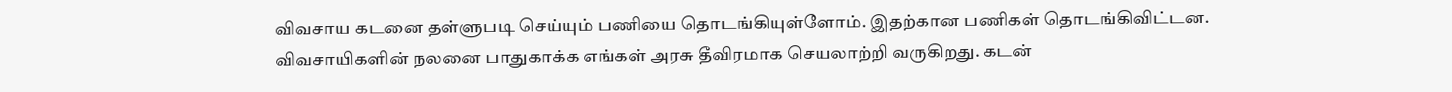விவசாய கடனை தள்ளுபடி செய்யும் பணியை தொடங்கியுள்ளோம். இதற்கான பணிகள் தொடங்கிவிட்டன. விவசாயிகளின் நலனை பாதுகாக்க எங்கள் அரசு தீவிரமாக செயலாற்றி வருகிறது. கடன்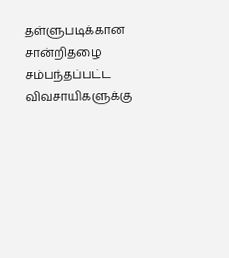தள்ளுபடிக்கான சான்றிதழை சம்பந்தப்பட்ட விவசாயிகளுக்கு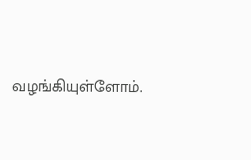வழங்கியுள்ளோம்.